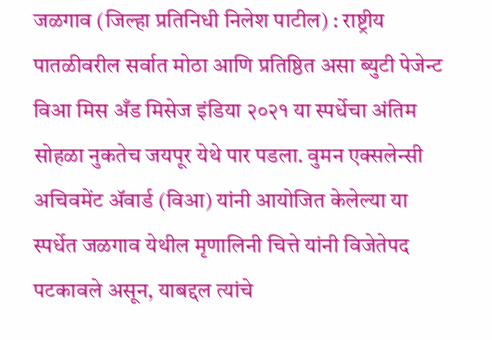जळगाव (जिल्हा प्रतिनिधी निलेश पाटील) : राष्ट्रीय पातळीवरील सर्वात मोठा आणि प्रतिष्ठित असा ब्युटी पेजेन्ट विआ मिस अँड मिसेज इंडिया २०२१ या स्पर्धेचा अंतिम सोहळा नुकतेच जयपूर येथे पार पडला. वुमन एक्सलेन्सी अचिवमेंट ॲवार्ड (विआ) यांनी आयोजित केलेल्या या स्पर्धेत जळगाव येथील मृणालिनी चित्ते यांनी विजेतेपद पटकावले असून, याबद्दल त्यांचे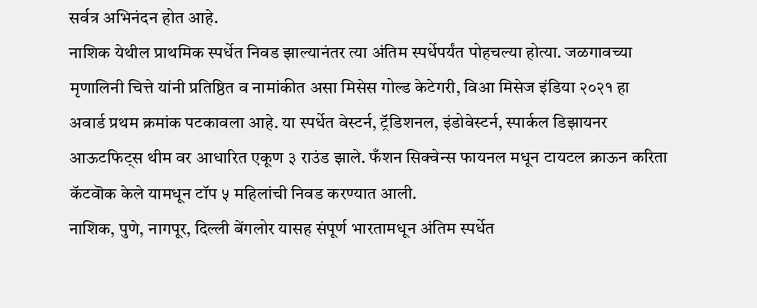सर्वत्र अभिनंदन होत आहे.
नाशिक येथील प्राथमिक स्पर्धेत निवड झाल्यानंतर त्या अंतिम स्पर्धेपर्यंत पोहचल्या होत्या. जळगावच्या मृणालिनी चित्ते यांनी प्रतिष्ठित व नामांकीत असा मिसेस गोल्ड केटेगरी, विआ मिसेज इंडिया २०२१ हा अवार्ड प्रथम क्रमांक पटकावला आहे. या स्पर्धेत वेस्टर्न, ट्रॅडिशनल, इंडोवेस्टर्न, स्पार्कल डिझायनर आऊटफिट्स थीम वर आधारित एकूण ३ राउंड झाले. फँशन सिक्वेन्स फायनल मधून टायटल क्राऊन करिता कॅटवॊक केले यामधून टॉप ५ महिलांची निवड करण्यात आली.
नाशिक, पुणे, नागपूर, दिल्ली बेंगलोर यासह संपूर्ण भारतामधून अंतिम स्पर्धेत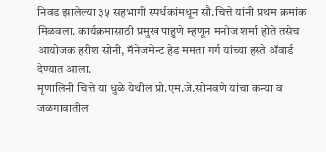निवड झालेल्या ३५ सहभागी स्पर्धकांमधून सौ.चित्ते यांनी प्रथम क्रमांक मिळवला. कार्यक्रमासाठी प्रमुख पाहुणे म्हणून मनोज शर्मा होते तसेच आयोजक हरीश सोनी, मॅनेजमेन्ट हेड ममता गर्ग यांच्या हस्ते ॲवार्ड देण्यात आला.
मृणालिनी चित्ते या धुळे येथील प्रो.एम.जे.सोनवणे यांचा कन्या व जळगावातील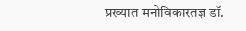प्रख्यात मनोविकारतज्ञ डॉ.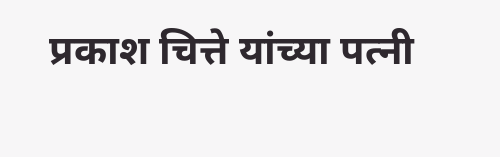प्रकाश चित्ते यांच्या पत्नी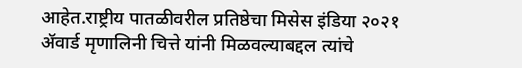आहेत.राष्ट्रीय पातळीवरील प्रतिष्ठेचा मिसेस इंडिया २०२१ ॲवार्ड मृणालिनी चित्ते यांनी मिळवल्याबद्दल त्यांचे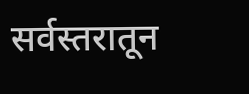सर्वस्तरातून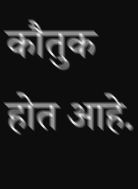कौतुक होत आहे.